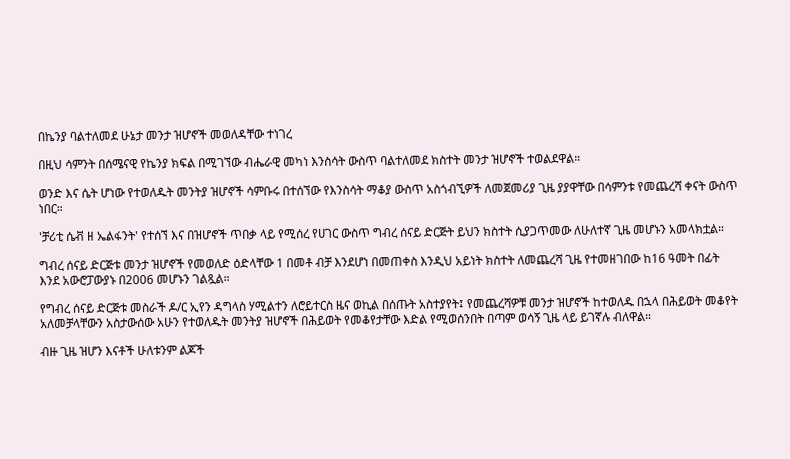በኬንያ ባልተለመደ ሁኔታ መንታ ዝሆኖች መወለዳቸው ተነገረ

በዚህ ሳምንት በሰሜናዊ የኬንያ ክፍል በሚገኘው ብሔራዊ መካነ እንስሳት ውስጥ ባልተለመደ ክስተት መንታ ዝሆኖች ተወልደዋል።

ወንድ እና ሴት ሆነው የተወለዱት መንትያ ዝሆኖች ሳምቡሩ በተሰኘው የእንስሳት ማቆያ ውስጥ አስጎብኚዎች ለመጀመሪያ ጊዜ ያያዋቸው በሳምንቱ የመጨረሻ ቀናት ውስጥ ነበር።

'ቻሪቲ ሴቭ ዘ ኤልፋንት' የተሰኘ እና በዝሆኖች ጥበቃ ላይ የሚሰረ የሀገር ውስጥ ግብረ ሰናይ ድርጅት ይህን ክስተት ሲያጋጥመው ለሁለተኛ ጊዜ መሆኑን አመላክቷል።

ግብረ ሰናይ ድርጅቱ መንታ ዝሆኖች የመወለድ ዕድላቸው 1 በመቶ ብቻ እንደሆነ በመጠቀስ እንዲህ አይነት ክስተት ለመጨረሻ ጊዜ የተመዘገበው ከ16 ዓመት በፊት እንደ አውሮፓውያኑ በ2006 መሆኑን ገልጿል።

የግብረ ሰናይ ድርጅቱ መስራች ዶ/ር ኢየን ዳግላስ ሃሚልተን ለሮይተርስ ዜና ወኪል በሰጡት አስተያየት፤ የመጨረሻዎቹ መንታ ዝሆኖች ከተወለዱ በኋላ በሕይወት መቆየት አለመቻላቸውን አስታውሰው አሁን የተወለዱት መንትያ ዝሆኖች በሕይወት የመቆየታቸው እድል የሚወሰንበት በጣም ወሳኝ ጊዜ ላይ ይገኛሉ ብለዋል።

ብዙ ጊዜ ዝሆን እናቶች ሁለቱንም ልጆች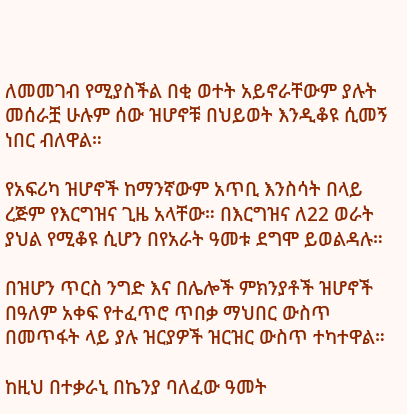ለመመገብ የሚያስችል በቂ ወተት አይኖራቸውም ያሉት መሰራቿ ሁሉም ሰው ዝሆኖቹ በህይወት እንዲቆዩ ሲመኝ ነበር ብለዋል።

የአፍሪካ ዝሆኖች ከማንኛውም አጥቢ እንስሳት በላይ ረጅም የእርግዝና ጊዜ አላቸው። በእርግዝና ለ22 ወራት ያህል የሚቆዩ ሲሆን በየአራት ዓመቱ ደግሞ ይወልዳሉ።

በዝሆን ጥርስ ንግድ እና በሌሎች ምክንያቶች ዝሆኖች በዓለም አቀፍ የተፈጥሮ ጥበቃ ማህበር ውስጥ በመጥፋት ላይ ያሉ ዝርያዎች ዝርዝር ውስጥ ተካተዋል።

ከዚህ በተቃራኒ በኬንያ ባለፈው ዓመት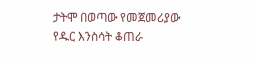ታትሞ በወጣው የመጀመሪያው የዱር እንስሳት ቆጠራ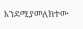እንደሚያመለክተው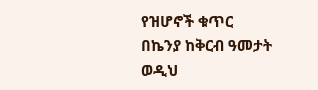የዝሆኖች ቁጥር በኬንያ ከቅርብ ዓመታት ወዲህ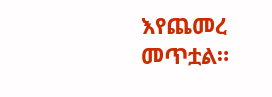እየጨመረ መጥቷል።